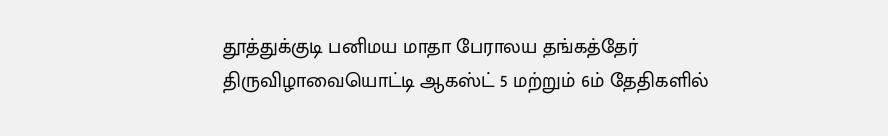தூத்துக்குடி பனிமய மாதா பேராலய தங்கத்தேர் திருவிழாவையொட்டி ஆகஸ்ட் 5 மற்றும் 6ம் தேதிகளில்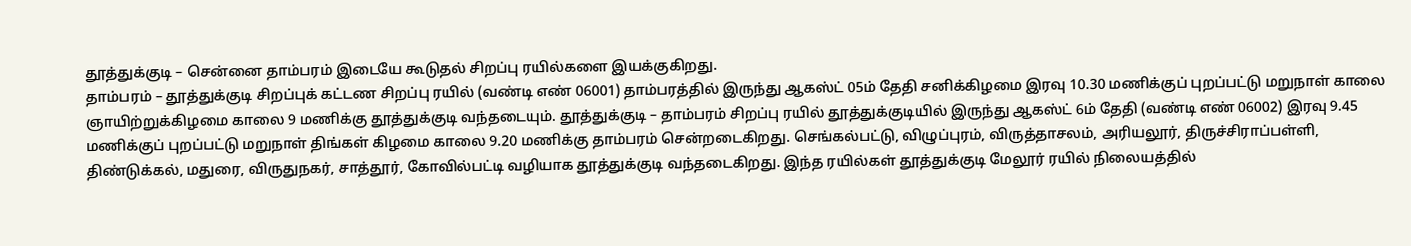தூத்துக்குடி – சென்னை தாம்பரம் இடையே கூடுதல் சிறப்பு ரயில்களை இயக்குகிறது.
தாம்பரம் – தூத்துக்குடி சிறப்புக் கட்டண சிறப்பு ரயில் (வண்டி எண் 06001) தாம்பரத்தில் இருந்து ஆகஸ்ட் 05ம் தேதி சனிக்கிழமை இரவு 10.30 மணிக்குப் புறப்பட்டு மறுநாள் காலை ஞாயிற்றுக்கிழமை காலை 9 மணிக்கு தூத்துக்குடி வந்தடையும். தூத்துக்குடி – தாம்பரம் சிறப்பு ரயில் தூத்துக்குடியில் இருந்து ஆகஸ்ட் 6ம் தேதி (வண்டி எண் 06002) இரவு 9.45 மணிக்குப் புறப்பட்டு மறுநாள் திங்கள் கிழமை காலை 9.20 மணிக்கு தாம்பரம் சென்றடைகிறது. செங்கல்பட்டு, விழுப்புரம், விருத்தாசலம், அரியலூர், திருச்சிராப்பள்ளி, திண்டுக்கல், மதுரை, விருதுநகர், சாத்தூர், கோவில்பட்டி வழியாக தூத்துக்குடி வந்தடைகிறது. இந்த ரயில்கள் தூத்துக்குடி மேலூர் ரயில் நிலையத்தில்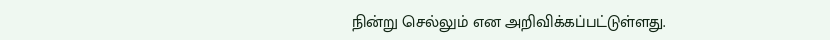நின்று செல்லும் என அறிவிக்கப்பட்டுள்ளது.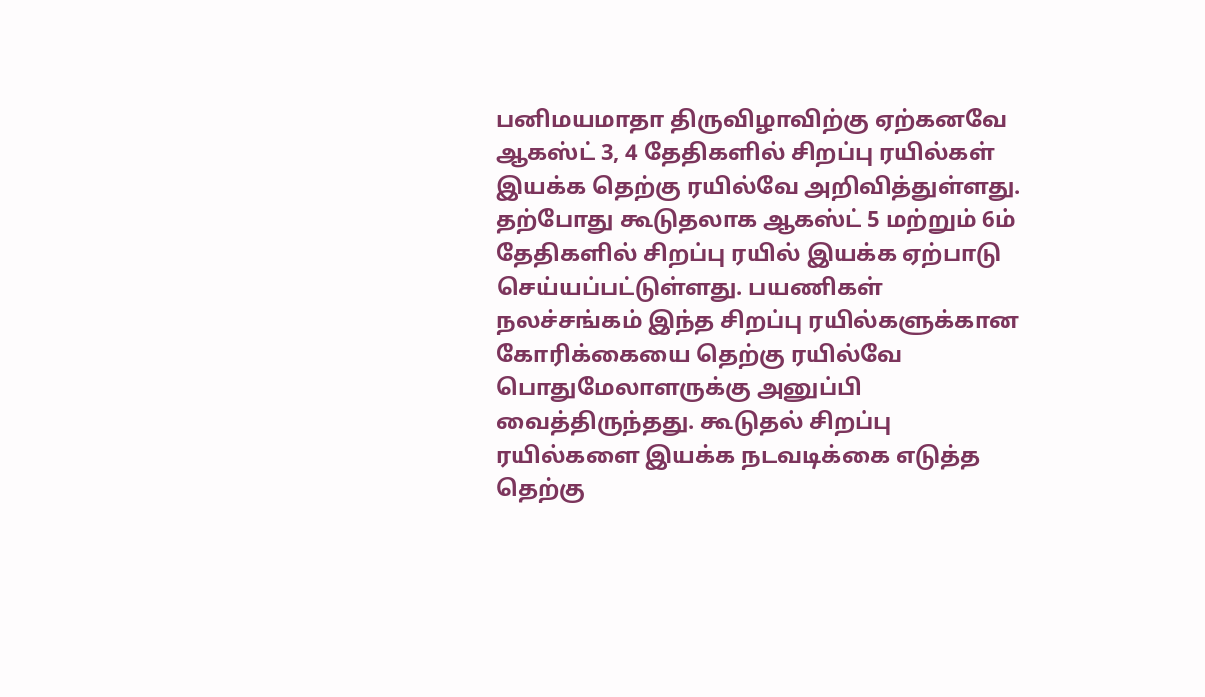பனிமயமாதா திருவிழாவிற்கு ஏற்கனவே ஆகஸ்ட் 3, 4 தேதிகளில் சிறப்பு ரயில்கள் இயக்க தெற்கு ரயில்வே அறிவித்துள்ளது. தற்போது கூடுதலாக ஆகஸ்ட் 5 மற்றும் 6ம் தேதிகளில் சிறப்பு ரயில் இயக்க ஏற்பாடு செய்யப்பட்டுள்ளது. பயணிகள் நலச்சங்கம் இந்த சிறப்பு ரயில்களுக்கான கோரிக்கையை தெற்கு ரயில்வே பொதுமேலாளருக்கு அனுப்பி வைத்திருந்தது. கூடுதல் சிறப்பு ரயில்களை இயக்க நடவடிக்கை எடுத்த தெற்கு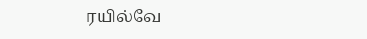ரயில்வே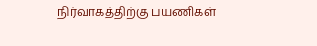நிர்வாகத்திற்கு பயணிகள்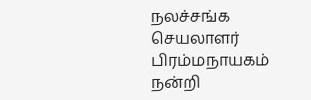நலச்சங்க செயலாளர் பிரம்மநாயகம் நன்றி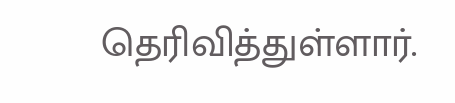தெரிவித்துள்ளார்.